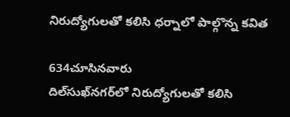నిరుద్యోగులతో కలిసి ధర్నాలో పాల్గొన్న కవిత

634చూసినవారు
దిల్‌సుఖ్‌నగర్‌లో నిరుద్యోగులతో కలిసి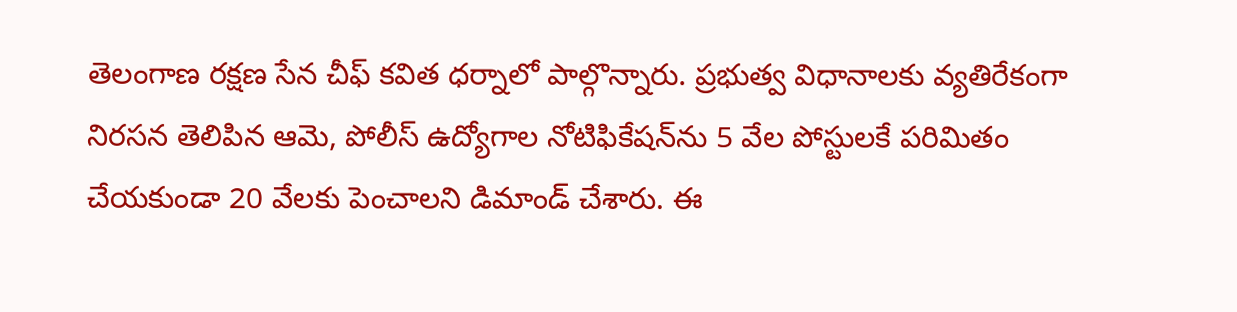తెలంగాణ రక్షణ సేన చీఫ్ కవిత ధర్నాలో పాల్గొన్నారు. ప్రభుత్వ విధానాలకు వ్యతిరేకంగా నిరసన తెలిపిన ఆమె, పోలీస్ ఉద్యోగాల నోటిఫికేషన్‌ను 5 వేల పోస్టులకే పరిమితం చేయకుండా 20 వేలకు పెంచాలని డిమాండ్ చేశారు. ఈ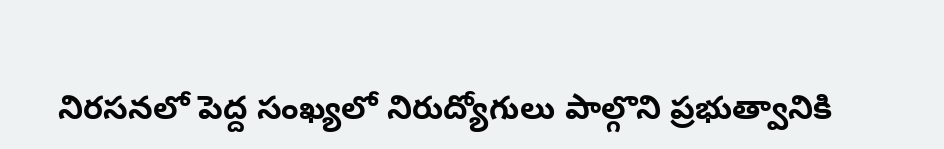నిరసనలో పెద్ద సంఖ్యలో నిరుద్యోగులు పాల్గొని ప్రభుత్వానికి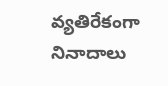వ్యతిరేకంగా నినాదాలు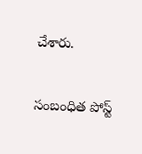చేశారు.

సంబంధిత పోస్ట్